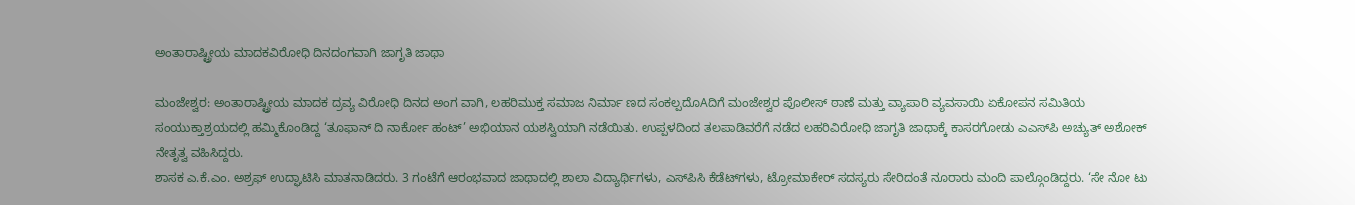ಅಂತಾರಾಷ್ಟ್ರೀಯ ಮಾದಕವಿರೋಧಿ ದಿನದಂಗವಾಗಿ ಜಾಗೃತಿ ಜಾಥಾ

ಮಂಜೇಶ್ವರ: ಅಂತಾರಾಷ್ಟ್ರೀಯ ಮಾದಕ ದ್ರವ್ಯ ವಿರೋಧಿ ದಿನದ ಅಂಗ ವಾಗಿ, ಲಹರಿಮುಕ್ತ ಸಮಾಜ ನಿರ್ಮಾ ಣದ ಸಂಕಲ್ಪದೊAದಿಗೆ ಮಂಜೇಶ್ವರ ಪೊಲೀಸ್ ಠಾಣೆ ಮತ್ತು ವ್ಯಾಪಾರಿ ವ್ಯವಸಾಯಿ ಏಕೋಪನ ಸಮಿತಿಯ ಸಂಯುಕ್ತಾಶ್ರಯದಲ್ಲಿ ಹಮ್ಮಿಕೊಂಡಿದ್ದ ‘ತೂಫಾನ್ ದಿ ನಾರ್ಕೋ ಹಂಟ್’ ಅಭಿಯಾನ ಯಶಸ್ವಿಯಾಗಿ ನಡೆಯಿತು. ಉಪ್ಪಳದಿಂದ ತಲಪಾಡಿವರೆಗೆ ನಡೆದ ಲಹರಿವಿರೋಧಿ ಜಾಗೃತಿ ಜಾಥಾಕ್ಕೆ ಕಾಸರಗೋಡು ಎಎಸ್‌ಪಿ ಅಚ್ಯುತ್ ಅಶೋಕ್ ನೇತೃತ್ವ ವಹಿಸಿದ್ದರು.
ಶಾಸಕ ಎ.ಕೆ.ಎಂ. ಅಶ್ರಫ್ ಉದ್ಘಾಟಿಸಿ ಮಾತನಾಡಿದರು. 3 ಗಂಟೆಗೆ ಆರಂಭವಾದ ಜಾಥಾದಲ್ಲಿ ಶಾಲಾ ವಿದ್ಯಾರ್ಥಿಗಳು, ಎಸ್‌ಪಿಸಿ ಕೆಡೆಟ್‌ಗಳು, ಟ್ರೋಮಾಕೇರ್ ಸದಸ್ಯರು ಸೇರಿದಂತೆ ನೂರಾರು ಮಂದಿ ಪಾಲ್ಗೊಂಡಿದ್ದರು. ‘ಸೇ ನೋ ಟು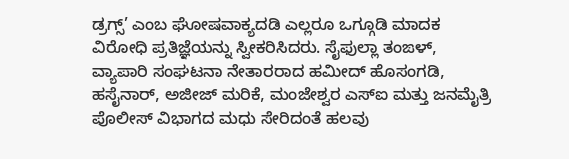ಡ್ರಗ್ಸ್’ ಎಂಬ ಘೋಷವಾಕ್ಯದಡಿ ಎಲ್ಲರೂ ಒಗ್ಗೂಡಿ ಮಾದಕ ವಿರೋಧಿ ಪ್ರತಿಜ್ಞೆಯನ್ನು ಸ್ವೀಕರಿಸಿದರು. ಸೈಫುಲ್ಲಾ ತಂಙಳ್, ವ್ಯಾಪಾರಿ ಸಂಘಟನಾ ನೇತಾರರಾದ ಹಮೀದ್ ಹೊಸಂಗಡಿ, ಹಸೈನಾರ್, ಅಜೀಜ್ ಮರಿಕೆ, ಮಂಜೇಶ್ವರ ಎಸ್‌ಐ ಮತ್ತು ಜನಮೈತ್ರಿ ಪೊಲೀಸ್ ವಿಭಾಗದ ಮಧು ಸೇರಿದಂತೆ ಹಲವು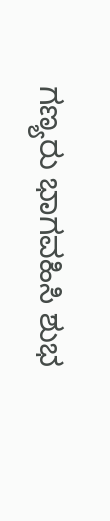ಗಣ್ಯರು ಭಾಗವಹಿಸಿ ಶುಭ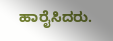ಹಾರೈಸಿದರು.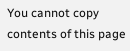You cannot copy contents of this page